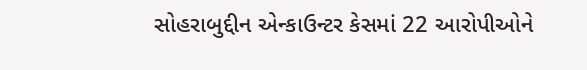સોહરાબુદ્દીન એન્કાઉન્ટર કેસમાં 22 આરોપીઓને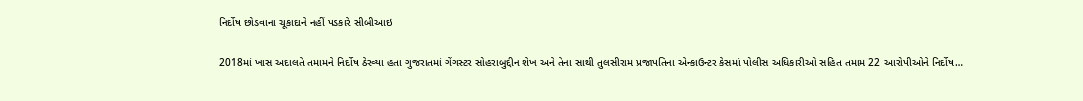નિર્દોષ છોડવાના ચૂકાદાને નહીં પડકારે સીબીઆઇ

2018માં ખાસ અદાલતે તમામને નિર્દોષ ઠેરવ્યા હતા ગુજરાતમાં ગેંગસ્ટર સોહરાબુદ્દીન શેખ અને તેના સાથી તુલસીરામ પ્રજાપતિના એન્કાઉન્ટર કેસમાં પોલીસ અધિકારીઓ સહિત તમામ 22 આરોપીઓને નિર્દોષ…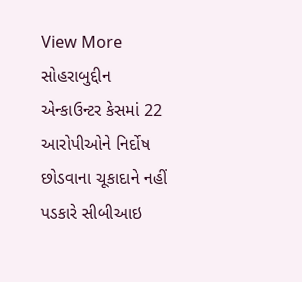View More સોહરાબુદ્દીન એન્કાઉન્ટર કેસમાં 22 આરોપીઓને નિર્દોષ છોડવાના ચૂકાદાને નહીં પડકારે સીબીઆઇ